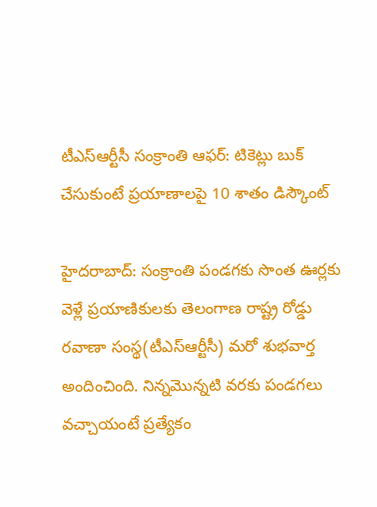టీఎస్ఆర్టీసీ సంక్రాంతి ఆఫర్: టికెట్లు బుక్ చేసుకుంటే ప్రయాణాలపై 10 శాతం డిస్కౌంట్

హైదరాబాద్: సంక్రాంతి పండగకు సొంత ఊర్లకు వెళ్లే ప్రయాణికులకు తెలంగాణ రాష్ట్ర రోడ్డు రవాణా సంస్థ(టీఎస్ఆర్టీసీ) మరో శుభవార్త అందించింది. నిన్నమొన్నటి వరకు పండగలు వచ్చాయంటే ప్రత్యేకం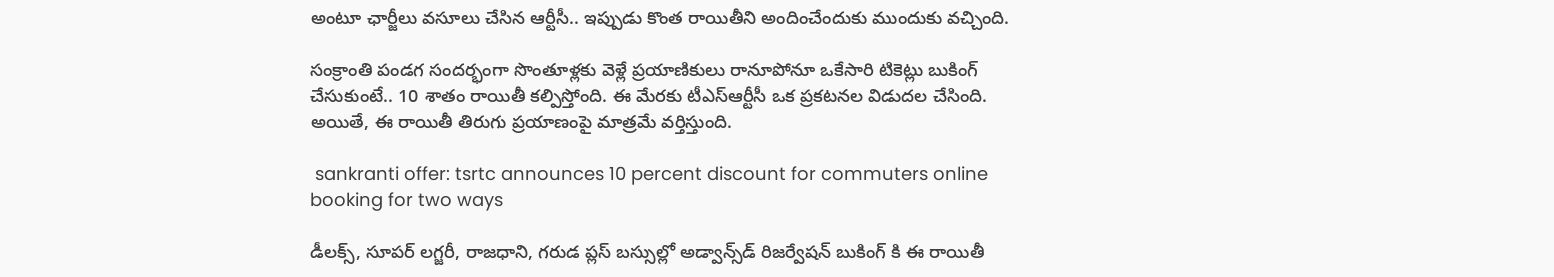అంటూ ఛార్జీలు వసూలు చేసిన ఆర్టీసీ.. ఇప్పుడు కొంత రాయితీని అందించేందుకు ముందుకు వచ్చింది.

సంక్రాంతి పండగ సందర్భంగా సొంతూళ్లకు వెళ్లే ప్రయాణికులు రానూపోనూ ఒకేసారి టికెట్లు బుకింగ్ చేసుకుంటే.. 10 శాతం రాయితీ కల్పిస్తోంది. ఈ మేరకు టీఎస్ఆర్టీసీ ఒక ప్రకటనల విడుదల చేసింది. అయితే, ఈ రాయితీ తిరుగు ప్రయాణంపై మాత్రమే వర్తిస్తుంది.

 sankranti offer: tsrtc announces 10 percent discount for commuters online booking for two ways

డీలక్స్, సూపర్ లగ్జరీ, రాజధాని, గరుడ ప్లస్ బస్సుల్లో అడ్వాన్స్‌డ్ రిజర్వేషన్ బుకింగ్ కి ఈ రాయితీ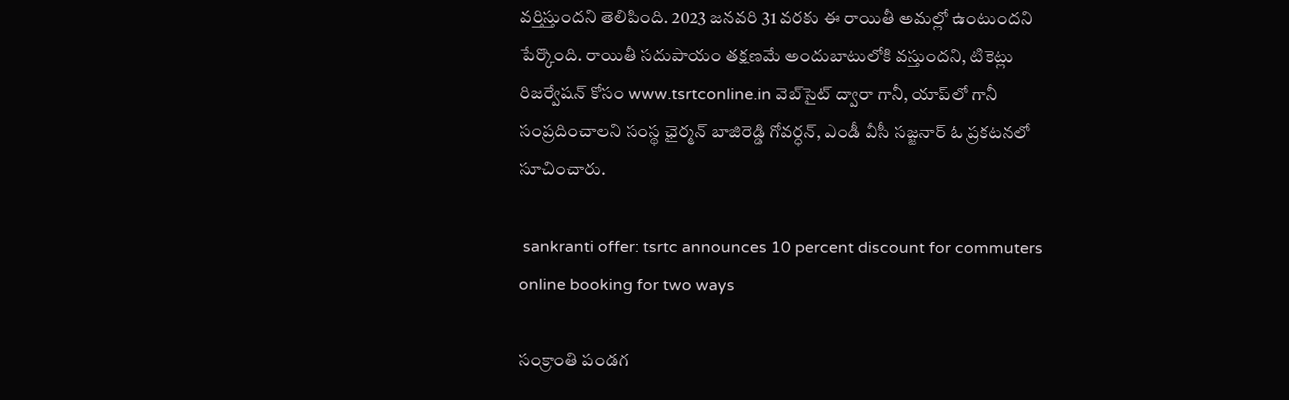వర్తిస్తుందని తెలిపింది. 2023 జనవరి 31 వరకు ఈ రాయితీ అమల్లో ఉంటుందని పేర్కొంది. రాయితీ సదుపాయం తక్షణమే అందుబాటులోకి వస్తుందని, టికెట్లు రిజర్వేషన్ కోసం www.tsrtconline.in వెబ్‌సైట్ ద్వారా గానీ, యాప్‌లో గానీ సంప్రదించాలని సంస్థ ఛైర్మన్ బాజిరెడ్డి గోవర్ధన్, ఎండీ వీసీ సజ్జనార్ ఓ ప్రకటనలో సూచించారు.

 sankranti offer: tsrtc announces 10 percent discount for commuters online booking for two ways

సంక్రాంతి పండగ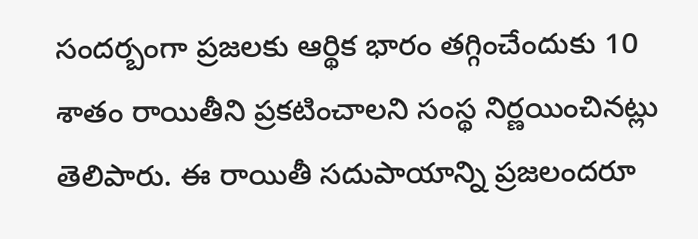సందర్బంగా ప్రజలకు ఆర్థిక భారం తగ్గించేందుకు 10 శాతం రాయితీని ప్రకటించాలని సంస్థ నిర్ణయించినట్లు తెలిపారు. ఈ రాయితీ సదుపాయాన్ని ప్రజలందరూ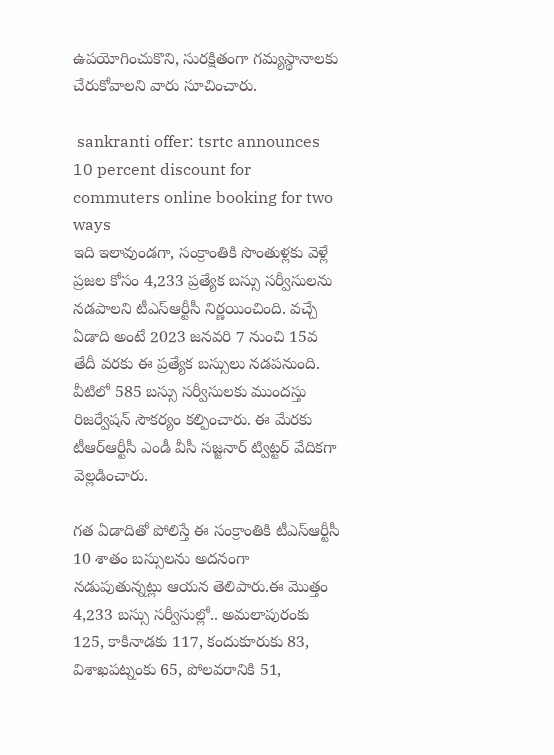ఉపయోగించుకొని, సురక్షితంగా గమ్యస్థానాలకు చేరుకోవాలని వారు సూచించారు.

 sankranti offer: tsrtc announces 10 percent discount for commuters online booking for two ways
ఇది ఇలావుండగా, సంక్రాంతికి సొంతుళ్లకు వెళ్లే ప్రజల కోసం 4,233 ప్రత్యేక బస్సు సర్వీసులను నడపాలని టీఎస్ఆర్టీసీ నిర్ణయించింది. వచ్చే ఏడాది అంటే 2023 జనవరి 7 నుంచి 15వ తేదీ వరకు ఈ ప్రత్యేక బస్సులు నడపనుంది. వీటిలో 585 బస్సు సర్వీసులకు ముందస్తు రిజర్వేషన్ సౌకర్యం కల్పించారు. ఈ మేరకు టీఆర్ఆర్టీసీ ఎండీ వీసీ సజ్జనార్ ట్విట్టర్ వేదికగా వెల్లడించారు.

గత ఏడాదితో పోలిస్తే ఈ సంక్రాంతికి టీఎస్ఆర్టీసీ 10 శాతం బస్సులను అదనంగా నడుపుతున్నట్లు ఆయన తెలిపారు.ఈ మొత్తం 4,233 బస్సు సర్వీసుల్లో.. అమలాపురంకు 125, కాకినాడకు 117, కందుకూరుకు 83, విశాఖపట్నంకు 65, పోలవరానికి 51,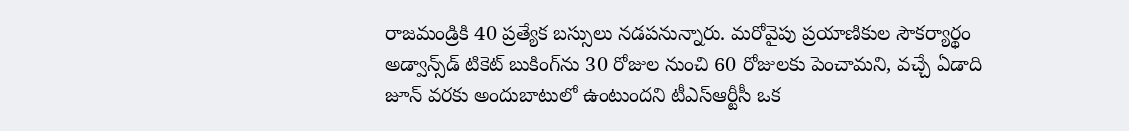రాజమండ్రికి 40 ప్రత్యేక బస్సులు నడపనున్నారు. మరోవైపు ప్రయాణికుల సౌకర్యార్థం అడ్వాన్స్‌డ్ టికెట్ బుకింగ్‌ను 30 రోజుల నుంచి 60 రోజులకు పెంచామని, వచ్చే ఏడాది జూన్‌ వరకు అందుబాటులో ఉంటుందని టీఎస్‌ఆర్టీసీ ఒక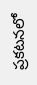ప్రకటనలో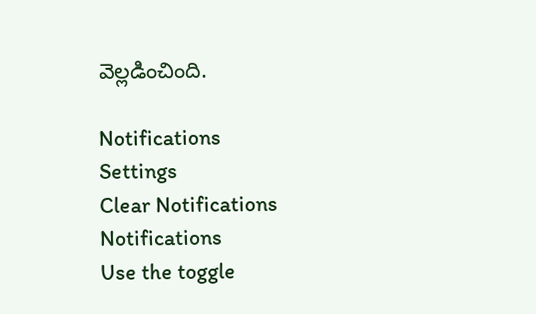వెల్లడించింది.

Notifications
Settings
Clear Notifications
Notifications
Use the toggle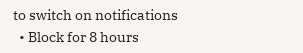to switch on notifications
  • Block for 8 hours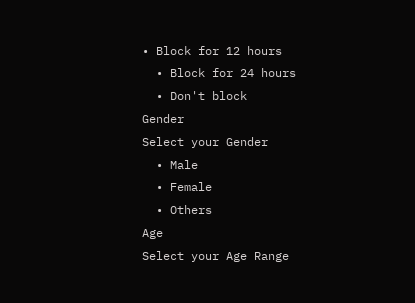• Block for 12 hours
  • Block for 24 hours
  • Don't block
Gender
Select your Gender
  • Male
  • Female
  • Others
Age
Select your Age Range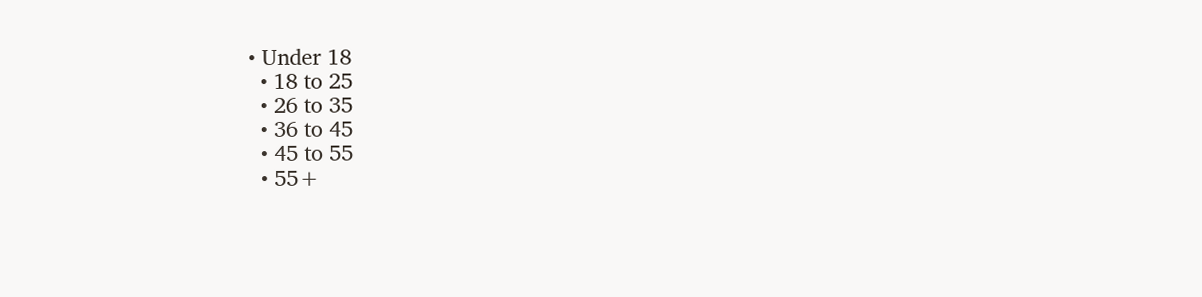• Under 18
  • 18 to 25
  • 26 to 35
  • 36 to 45
  • 45 to 55
  • 55+